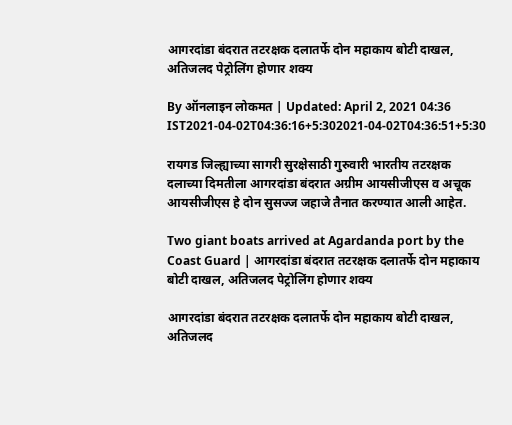आगरदांडा बंदरात तटरक्षक दलातर्फे दोन महाकाय बोटी दाखल, अतिजलद पेट्रोलिंग होणार शक्य

By ऑनलाइन लोकमत | Updated: April 2, 2021 04:36 IST2021-04-02T04:36:16+5:302021-04-02T04:36:51+5:30

रायगड जिल्ह्याच्या सागरी सुरक्षेसाठी गुरुवारी भारतीय तटरक्षक दलाच्या दिमतीला आगरदांडा बंदरात अग्रीम आयसीजीएस व अचूक आयसीजीएस हे दोन सुसज्ज जहाजे तैनात करण्यात आली आहेत.

Two giant boats arrived at Agardanda port by the Coast Guard | आगरदांडा बंदरात तटरक्षक दलातर्फे दोन महाकाय बोटी दाखल, अतिजलद पेट्रोलिंग होणार शक्य

आगरदांडा बंदरात तटरक्षक दलातर्फे दोन महाकाय बोटी दाखल, अतिजलद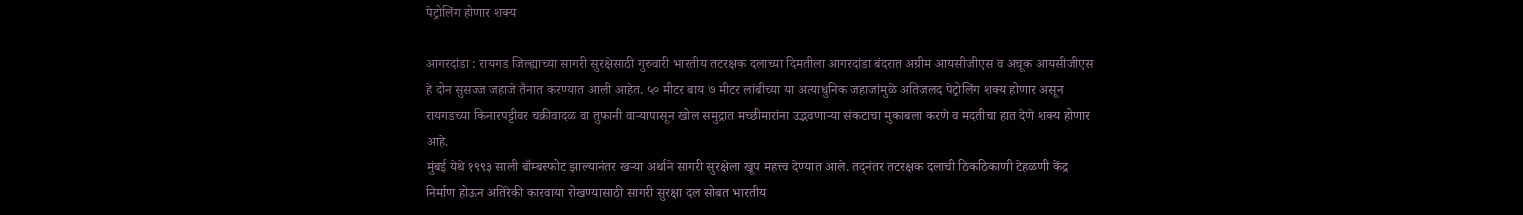पेट्रोलिंग होणार शक्य

आगरदांडा : रायगड जिल्ह्याच्या सागरी सुरक्षेसाठी गुरुवारी भारतीय तटरक्षक दलाच्या दिमतीला आगरदांडा बंदरात अग्रीम आयसीजीएस व अचूक आयसीजीएस हे दोन सुसज्ज जहाजे तैनात करण्यात आली आहेत. ५० मीटर बाय ७ मीटर लांबीच्या या अत्याधुनिक जहाजांमुळे अतिजलद पेट्रोलिंग शक्य होणार असून रायगडच्या किनारपट्टीवर चक्रीवादळ वा तुफानी वाऱ्यापासून खोल समुद्रात मच्छीमारांना उद्भवणाऱ्या संकटाचा मुकाबला करणे व मदतीचा हात देणे शक्य होणार आहे.
मुंबई येथे १९९३ साली बॉम्बस्फोट झाल्यानंतर खऱ्या अर्थाने सागरी सुरक्षेला खूप महत्त्व देण्यात आले. तद्नंतर तटरक्षक दलाची ठिकठिकाणी टेहळणी केंद्र निर्माण होऊन अतिरेकी कारवाया रोखण्यासाठी सागरी सुरक्षा दल सोबत भारतीय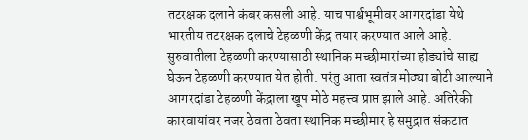तटरक्षक दलाने कंबर कसली आहे. याच पार्श्वभूमीवर आगरदांडा येथे भारतीय तटरक्षक दलाचे टेहळणी केंद्र तयार करण्यात आले आहे. सुरुवातीला टेहळणी करण्यासाठी स्थानिक मच्छीमारांच्या होड्यांचे साह्य घेऊन टेहळणी करण्यात येत होती. परंतु आता स्वतंत्र मोठ्या बोटी आल्याने आगरदांडा टेहळणी केंद्राला खूप मोठे महत्त्व प्राप्त झाले आहे. अतिरेकी कारवायांवर नजर ठेवता ठेवता स्थानिक मच्छीमार हे समुद्रात संकटात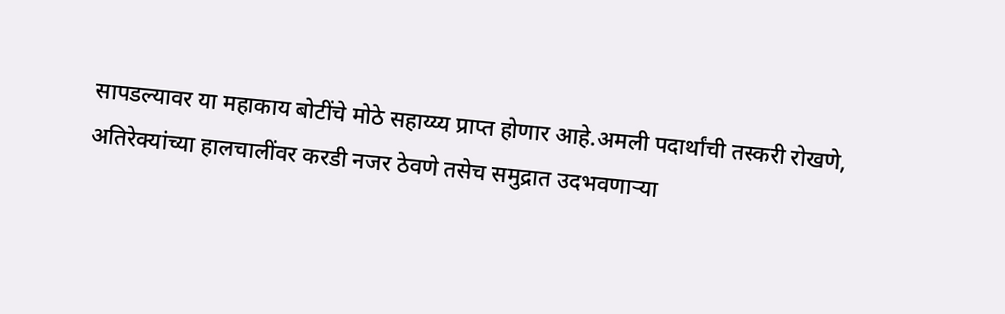सापडल्यावर या महाकाय बोटींचे मोठे सहाय्य्य प्राप्त होणार आहे.अमली पदार्थांची तस्करी रोखणे, अतिरेक्यांच्या हालचालींवर करडी नजर ठेवणे तसेच समुद्रात उदभवणाऱ्या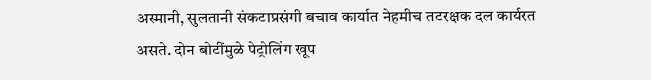अस्मानी, सुलतानी संकटाप्रसंगी बचाव कार्यात नेहमीच तटरक्षक दल कार्यरत असते. दोन बोटींमुळे पेट्रोलिंग खूप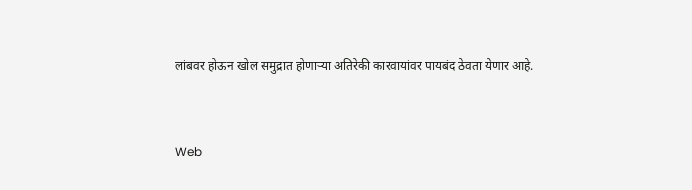लांबवर होऊन खोल समुद्रात होणाऱ्या अतिरेकी कारवायांवर पायबंद ठेवता येणार आहे.


Web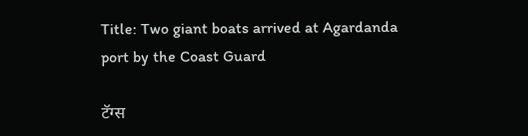Title: Two giant boats arrived at Agardanda port by the Coast Guard

टॅग्स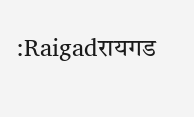:Raigadरायगड